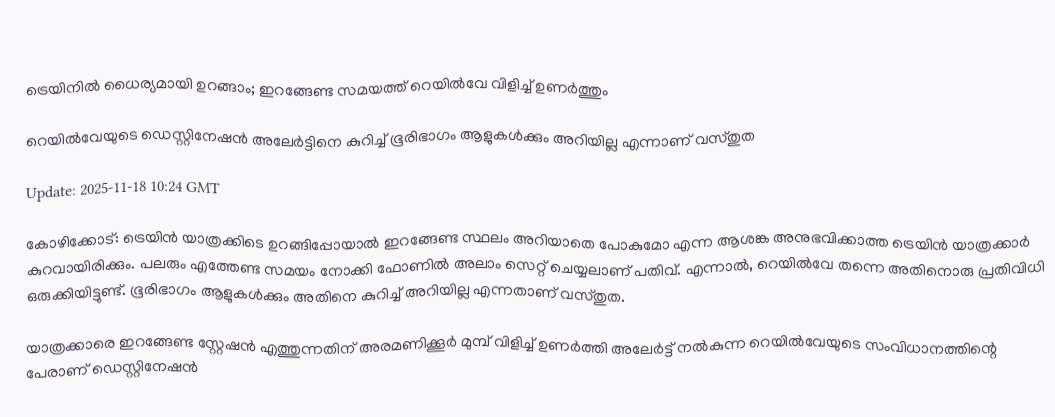ട്രെയിനിൽ ധൈര്യമായി ഉറങ്ങാം; ഇറങ്ങേണ്ട സമയത്ത് റെയിൽവേ വിളിച്ച് ഉണർത്തും

റെയിൽവേയുടെ ഡെസ്റ്റിനേഷൻ അലേർട്ടിനെ കുറിച്ച് ഭൂരിഭാഗം ആളുകൾക്കും അറിയില്ല എന്നാണ് വസ്തുത

Update: 2025-11-18 10:24 GMT

കോഴിക്കോട്: ട്രെയിൻ യാത്രക്കിടെ ഉറങ്ങിപ്പോയാൽ ഇറങ്ങേണ്ട സ്ഥലം അറിയാതെ പോകുമോ എന്ന ആശങ്ക അനുഭവിക്കാത്ത ട്രെയിൻ യാത്രക്കാർ കുറവായിരിക്കും. പലരും എത്തേണ്ട സമയം നോക്കി ഫോണിൽ അലാം സെറ്റ് ചെയ്യലാണ് പതിവ്. എന്നാൽ, റെയിൽവേ തന്നെ അതിനൊരു പ്രതിവിധി ഒരുക്കിയിട്ടുണ്ട്. ഭൂരിഭാഗം ആളുകൾക്കും അതിനെ കുറിച്ച് അറിയില്ല എന്നതാണ് വസ്തുത.

യാത്രക്കാരെ ഇറങ്ങേണ്ട സ്റ്റേഷൻ എത്തുന്നതിന് അരമണിക്കൂർ മുമ്പ് വിളിച്ച് ഉണർത്തി അലേർട്ട് നൽകുന്ന റെയിൽവേയുടെ സംവിധാനത്തിന്റെ പേരാണ് ഡെസ്റ്റിനേഷൻ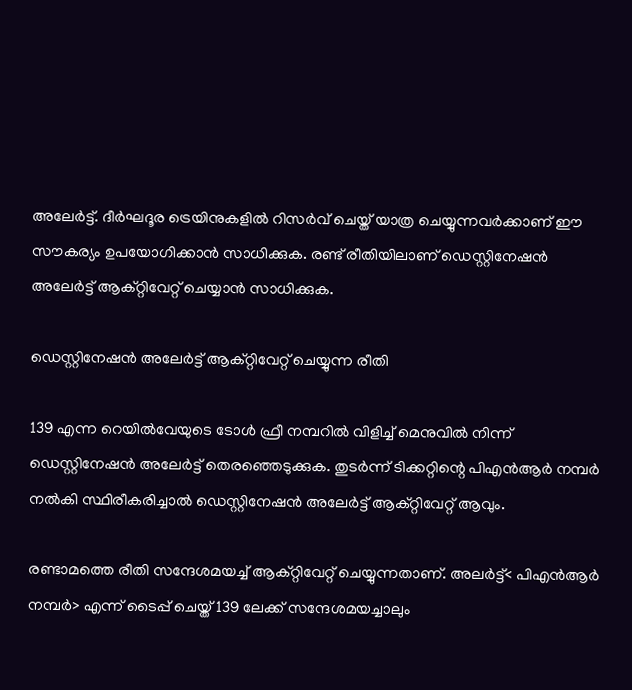അലേർട്ട്. ദീർഘദൂര ട്രെയിനുകളിൽ റിസർവ് ചെയ്ത് യാത്ര ചെയ്യുന്നവർക്കാണ് ഈ സൗകര്യം ഉപയോഗിക്കാൻ സാധിക്കുക. രണ്ട് രീതിയിലാണ് ഡെസ്റ്റിനേഷൻ അലേർട്ട് ആക്റ്റിവേറ്റ് ചെയ്യാൻ സാധിക്കുക.

ഡെസ്റ്റിനേഷൻ അലേർട്ട് ആക്റ്റിവേറ്റ് ചെയ്യുന്ന രീതി

139 എന്ന റെയിൽവേയുടെ ടോൾ ഫ്രീ നമ്പറിൽ വിളിച്ച് മെനുവിൽ നിന്ന് ഡെസ്റ്റിനേഷൻ അലേർട്ട് തെരഞ്ഞെടുക്കുക. തുടർന്ന് ടിക്കറ്റിന്റെ പിഎൻആർ നമ്പർ നൽകി സ്ഥിരീകരിച്ചാൽ ഡെസ്റ്റിനേഷൻ അലേർട്ട് ആക്റ്റിവേറ്റ് ആവും.

രണ്ടാമത്തെ രീതി സന്ദേശമയച്ച് ആക്റ്റിവേറ്റ് ചെയ്യുന്നതാണ്. അലർട്ട്< പിഎൻആർ നമ്പർ> എന്ന് ടൈപ്പ് ചെയ്ത് 139 ലേക്ക് സന്ദേശമയച്ചാലും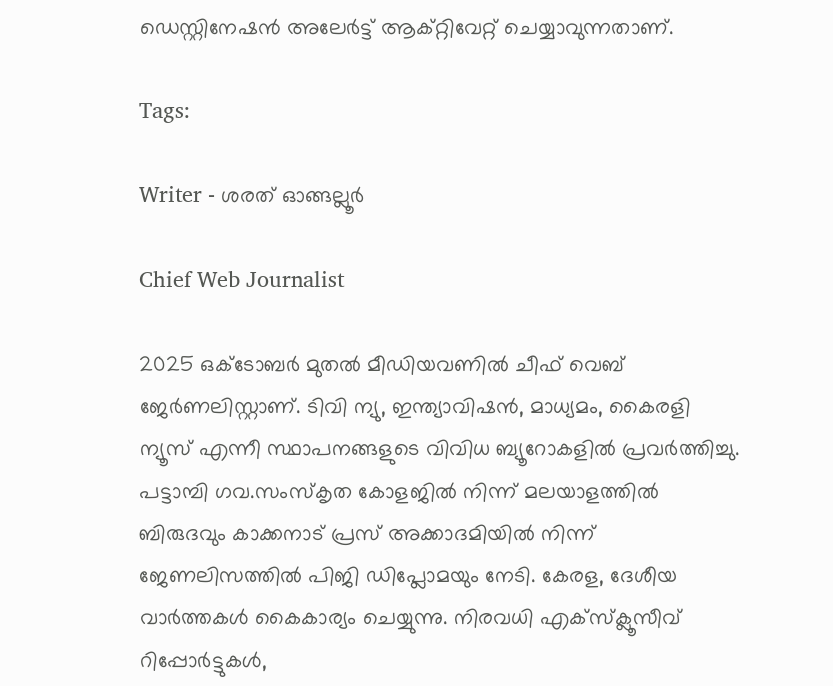ഡെസ്റ്റിനേഷൻ അലേർട്ട് ആക്റ്റിവേറ്റ് ചെയ്യാവുന്നതാണ്.

Tags:

Writer - ശരത് ഓങ്ങല്ലൂർ

Chief Web Journalist

2025 ഒക്ടോബർ മുതൽ മീ‍ഡിയവണിൽ ചീഫ് വെബ് ജേർണലിസ്റ്റാണ്. ടിവി ന്യു, ഇന്ത്യാവിഷൻ, മാധ്യമം, കൈരളി ന്യൂസ് എന്നീ സ്ഥാപനങ്ങളുടെ വിവിധ ബ്യൂറോകളിൽ പ്രവർത്തിച്ചു. പട്ടാമ്പി ഗവ.സംസ്കൃത കോളജിൽ നിന്ന് മലയാളത്തിൽ ബിരുദവും കാക്കനാട് പ്രസ് അക്കാദമിയിൽ നിന്ന് ജേണലിസത്തിൽ പിജി ഡിപ്ലോമയും നേടി. കേരള, ദേശീയ വാർത്തകൾ കൈകാര്യം ചെയ്യുന്നു. നിരവധി എക്സ്ക്ലൂസീവ് റിപ്പോർട്ടുകൾ,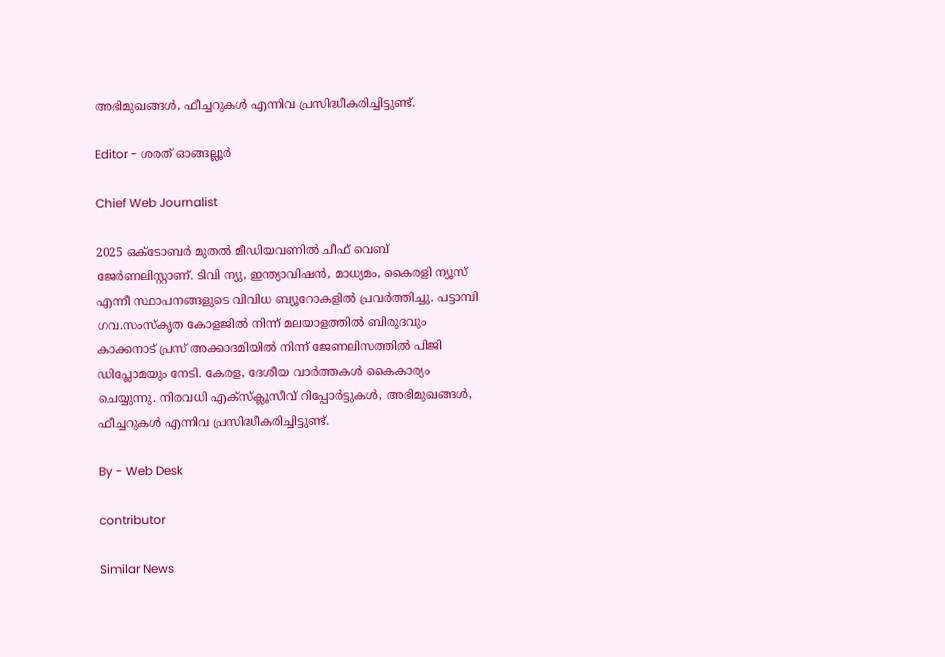അഭിമുഖങ്ങള്‍, ഫീച്ചറുകള്‍ എന്നിവ പ്രസിദ്ധീകരിച്ചിട്ടുണ്ട്.

Editor - ശരത് ഓങ്ങല്ലൂർ

Chief Web Journalist

2025 ഒക്ടോബർ മുതൽ മീ‍ഡിയവണിൽ ചീഫ് വെബ് ജേർണലിസ്റ്റാണ്. ടിവി ന്യു, ഇന്ത്യാവിഷൻ, മാധ്യമം, കൈരളി ന്യൂസ് എന്നീ സ്ഥാപനങ്ങളുടെ വിവിധ ബ്യൂറോകളിൽ പ്രവർത്തിച്ചു. പട്ടാമ്പി ഗവ.സംസ്കൃത കോളജിൽ നിന്ന് മലയാളത്തിൽ ബിരുദവും കാക്കനാട് പ്രസ് അക്കാദമിയിൽ നിന്ന് ജേണലിസത്തിൽ പിജി ഡിപ്ലോമയും നേടി. കേരള, ദേശീയ വാർത്തകൾ കൈകാര്യം ചെയ്യുന്നു. നിരവധി എക്സ്ക്ലൂസീവ് റിപ്പോർട്ടുകൾ, അഭിമുഖങ്ങള്‍, ഫീച്ചറുകള്‍ എന്നിവ പ്രസിദ്ധീകരിച്ചിട്ടുണ്ട്.

By - Web Desk

contributor

Similar News